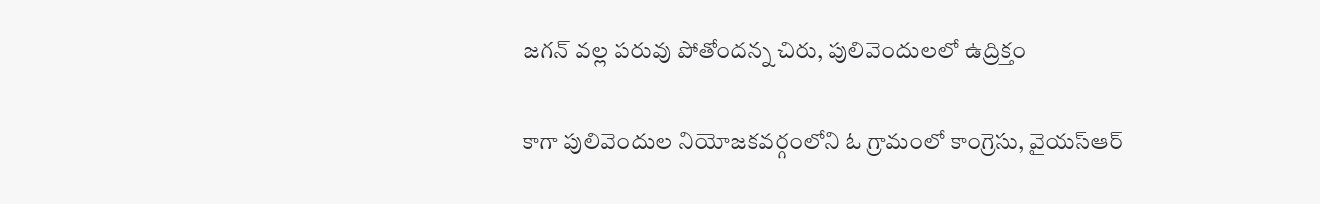జగన్ వల్ల పరువు పోతోందన్న చిరు, పులివెందులలో ఉద్రిక్తం

కాగా పులివెందుల నియోజకవర్గంలోని ఓ గ్రామంలో కాంగ్రెసు, వైయస్ఆర్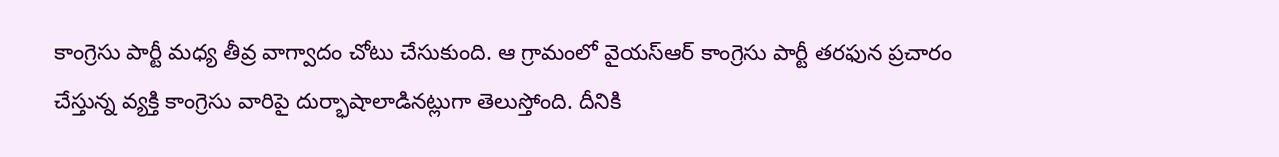కాంగ్రెసు పార్టీ మధ్య తీవ్ర వాగ్వాదం చోటు చేసుకుంది. ఆ గ్రామంలో వైయస్ఆర్ కాంగ్రెసు పార్టీ తరఫున ప్రచారం చేస్తున్న వ్యక్తి కాంగ్రెసు వారిపై దుర్భాషాలాడినట్లుగా తెలుస్తోంది. దీనికి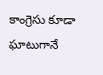కాంగ్రెసు కూడా ఘాటుగానే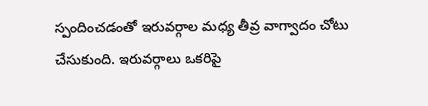స్పందించడంతో ఇరువర్గాల మధ్య తీవ్ర వాగ్వాదం చోటు చేసుకుంది. ఇరువర్గాలు ఒకరిపై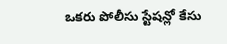ఒకరు పోలీసు స్టేషన్లో కేసు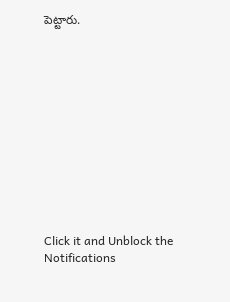పెట్టారు.












Click it and Unblock the Notifications